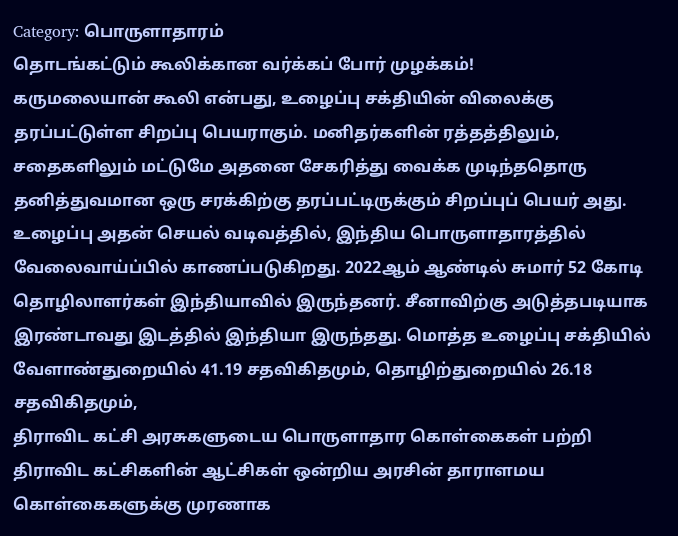Category: பொருளாதாரம்
தொடங்கட்டும் கூலிக்கான வர்க்கப் போர் முழக்கம்!
கருமலையான் கூலி என்பது, உழைப்பு சக்தியின் விலைக்கு தரப்பட்டுள்ள சிறப்பு பெயராகும். மனிதர்களின் ரத்தத்திலும், சதைகளிலும் மட்டுமே அதனை சேகரித்து வைக்க முடிந்ததொரு தனித்துவமான ஒரு சரக்கிற்கு தரப்பட்டிருக்கும் சிறப்புப் பெயர் அது. உழைப்பு அதன் செயல் வடிவத்தில், இந்திய பொருளாதாரத்தில் வேலைவாய்ப்பில் காணப்படுகிறது. 2022ஆம் ஆண்டில் சுமார் 52 கோடி தொழிலாளர்கள் இந்தியாவில் இருந்தனர். சீனாவிற்கு அடுத்தபடியாக இரண்டாவது இடத்தில் இந்தியா இருந்தது. மொத்த உழைப்பு சக்தியில் வேளாண்துறையில் 41.19 சதவிகிதமும், தொழிற்துறையில் 26.18 சதவிகிதமும்,
திராவிட கட்சி அரசுகளுடைய பொருளாதார கொள்கைகள் பற்றி
திராவிட கட்சிகளின் ஆட்சிகள் ஒன்றிய அரசின் தாராளமய கொள்கைகளுக்கு முரணாக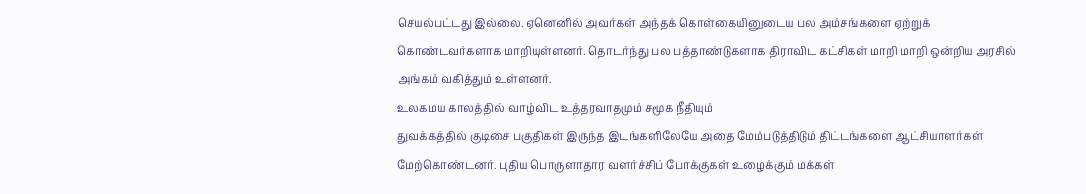செயல்பட்டது இல்லை. ஏனெனில் அவர்கள் அந்தக் கொள்கையினுடைய பல அம்சங்களை ஏற்றுக் கொண்டவர்களாக மாறியுள்ளனர். தொடர்ந்து பல பத்தாண்டுகளாக திராவிட கட்சிகள் மாறி மாறி ஒன்றிய அரசில் அங்கம் வகித்தும் உள்ளனர்.
உலகமய காலத்தில் வாழ்விட உத்தரவாதமும் சமூக நீதியும்
துவக்கத்தில் குடிசை பகுதிகள் இருந்த இடங்களிலேயே அதை மேம்படுத்திடும் திட்டங்களை ஆட்சியாளர்கள் மேற்கொண்டனர். புதிய பொருளாதார வளர்ச்சிப் போக்குகள் உழைக்கும் மக்கள்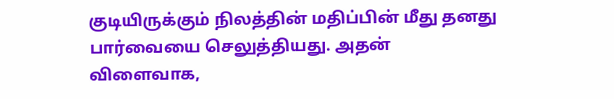குடியிருக்கும் நிலத்தின் மதிப்பின் மீது தனது பார்வையை செலுத்தியது. அதன் விளைவாக,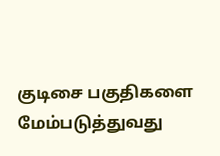குடிசை பகுதிகளை மேம்படுத்துவது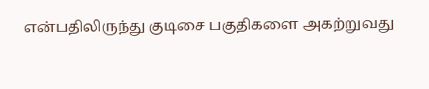என்பதிலிருந்து குடிசை பகுதிகளை அகற்றுவது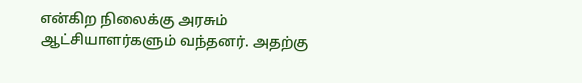என்கிற நிலைக்கு அரசும் ஆட்சியாளர்களும் வந்தனர். அதற்கு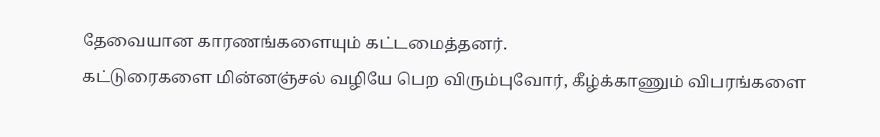தேவையான காரணங்களையும் கட்டமைத்தனர்.
கட்டுரைகளை மின்னஞ்சல் வழியே பெற விரும்புவோர், கீழ்க்காணும் விபரங்களை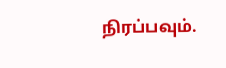நிரப்பவும்.